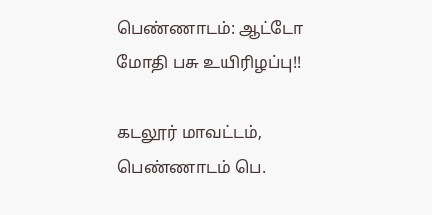பெண்ணாடம்: ஆட்டோ மோதி பசு உயிரிழப்பு!!

கடலூர் மாவட்டம், பெண்ணாடம் பெ.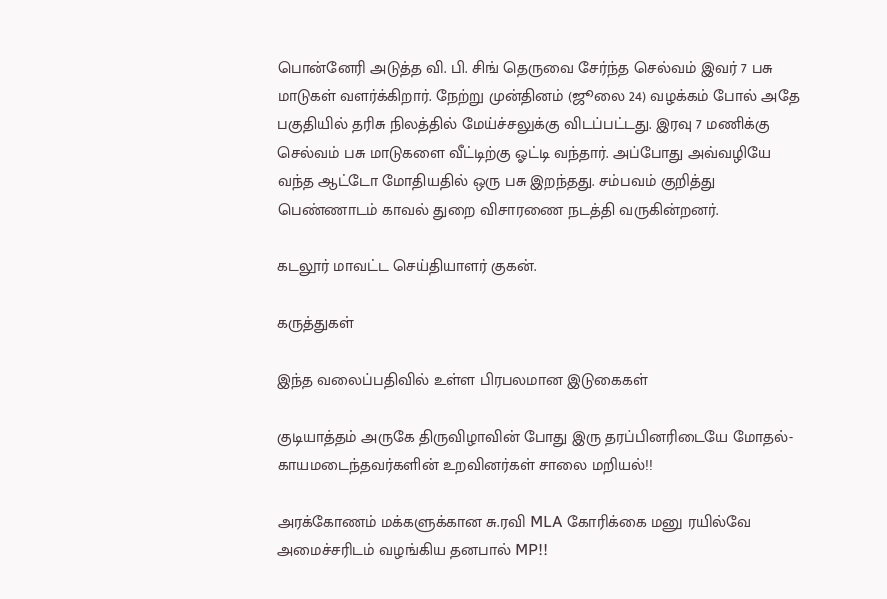பொன்னேரி அடுத்த வி. பி. சிங் தெருவை சேர்ந்த செல்வம் இவர் 7 பசு மாடுகள் வளர்க்கிறார். நேற்று முன்தினம் (ஜூலை 24) வழக்கம் போல் அதே பகுதியில் தரிசு நிலத்தில் மேய்ச்சலுக்கு விடப்பட்டது. இரவு 7 மணிக்கு செல்வம் பசு மாடுகளை வீட்டிற்கு ஓட்டி வந்தார். அப்போது அவ்வழியே வந்த ஆட்டோ மோதியதில் ஒரு பசு இறந்தது. சம்பவம் குறித்து பெண்ணாடம் காவல் துறை விசாரணை நடத்தி வருகின்றனர்.

கடலூர் மாவட்ட செய்தியாளர் குகன்.

கருத்துகள்

இந்த வலைப்பதிவில் உள்ள பிரபலமான இடுகைகள்

குடியாத்தம் அருகே திருவிழாவின் போது இரு தரப்பினரிடையே மோதல்- காயமடைந்தவர்களின் உறவினர்கள் சாலை மறியல்!!

அரக்கோணம் மக்களுக்கான சு.ரவி MLA கோரிக்கை மனு ரயில்வே அமைச்சரிடம் வழங்கிய தனபால் MP!!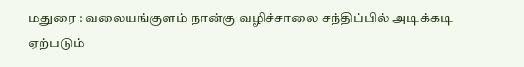மதுரை : வலையங்குளம் நான்கு வழிச்சாலை சந்திப்பில் அடிக்கடி ஏற்படும்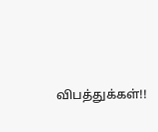விபத்துக்கள்!!